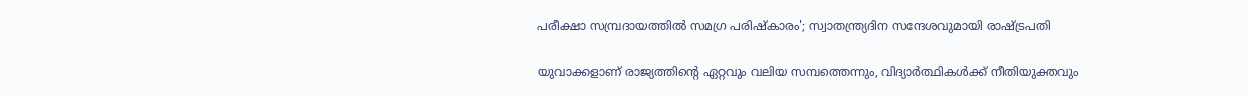പരീക്ഷാ സമ്പ്രദായത്തിൽ സമഗ്ര പരിഷ്‌കാരം'; സ്വാതന്ത്ര്യദിന സന്ദേശവുമായി രാഷ്ട്രപതി

യുവാക്കളാണ് രാജ്യത്തിന്റെ ഏറ്റവും വലിയ സമ്പത്തെന്നും, വിദ്യാർത്ഥികൾക്ക് നീതിയുക്തവും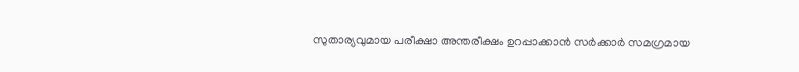സുതാര്യവുമായ പരീക്ഷാ അന്തരീക്ഷം ഉറപ്പാക്കാൻ സർക്കാർ സമഗ്രമായ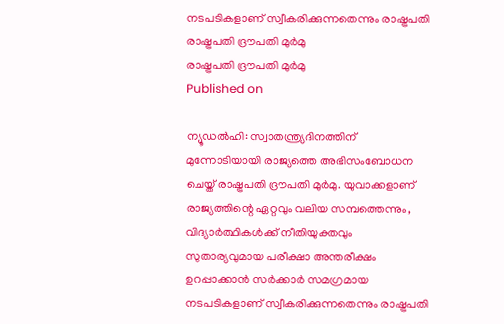നടപടികളാണ് സ്വീകരിക്കുന്നതെന്നും രാഷ്ട്രപതി
രാഷ്ട്രപതി ദ്രൗപതി മുർമു
രാഷ്ട്രപതി ദ്രൗപതി മുർമു
Published on

ന്യൂഡൽഹി: സ്വാതന്ത്ര്യദിനത്തിന് മുന്നോടിയായി രാജ്യത്തെ അഭിസംബോധന ചെയ്ത് രാഷ്ട്രപതി ദ്രൗപതി മുർമു. യുവാക്കളാണ് രാജ്യത്തിന്റെ ഏറ്റവും വലിയ സമ്പത്തെന്നും, വിദ്യാർത്ഥികൾക്ക് നീതിയുക്തവും സുതാര്യവുമായ പരീക്ഷാ അന്തരീക്ഷം ഉറപ്പാക്കാൻ സർക്കാർ സമഗ്രമായ നടപടികളാണ് സ്വീകരിക്കുന്നതെന്നും രാഷ്ട്രപതി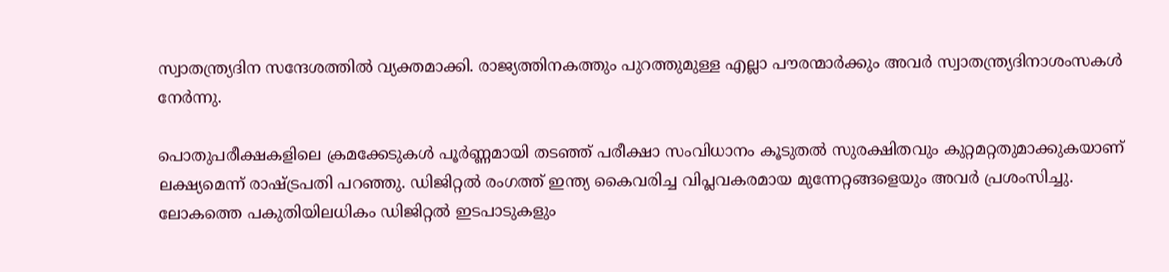സ്വാതന്ത്ര്യദിന സന്ദേശത്തിൽ വ്യക്തമാക്കി. രാജ്യത്തിനകത്തും പുറത്തുമുള്ള എല്ലാ പൗരന്മാർക്കും അവർ സ്വാതന്ത്ര്യദിനാശംസകൾ നേർന്നു.

പൊതുപരീക്ഷകളിലെ ക്രമക്കേടുകൾ പൂർണ്ണമായി തടഞ്ഞ് പരീക്ഷാ സംവിധാനം കൂടുതൽ സുരക്ഷിതവും കുറ്റമറ്റതുമാക്കുകയാണ് ലക്ഷ്യമെന്ന് രാഷ്ട്രപതി പറഞ്ഞു. ഡിജിറ്റൽ രംഗത്ത് ഇന്ത്യ കൈവരിച്ച വിപ്ലവകരമായ മുന്നേറ്റങ്ങളെയും അവർ പ്രശംസിച്ചു. ലോകത്തെ പകുതിയിലധികം ഡിജിറ്റൽ ഇടപാടുകളും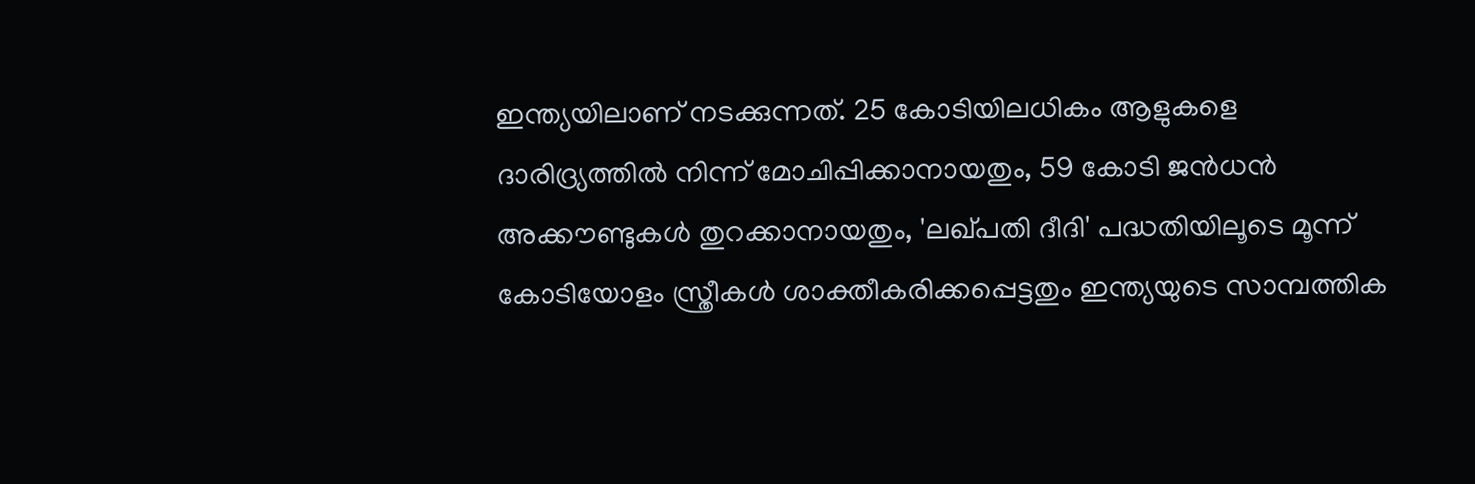ഇന്ത്യയിലാണ് നടക്കുന്നത്. 25 കോടിയിലധികം ആളുകളെ ദാരിദ്ര്യത്തിൽ നിന്ന് മോചിപ്പിക്കാനായതും, 59 കോടി ജൻധൻ അക്കൗണ്ടുകൾ തുറക്കാനായതും, 'ലഖ്പതി ദീദി' പദ്ധതിയിലൂടെ മൂന്ന് കോടിയോളം സ്ത്രീകൾ ശാക്തീകരിക്കപ്പെട്ടതും ഇന്ത്യയുടെ സാമ്പത്തിക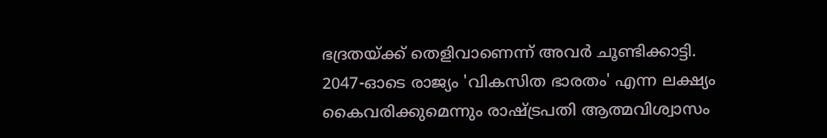ഭദ്രതയ്ക്ക് തെളിവാണെന്ന് അവർ ചൂണ്ടിക്കാട്ടി. 2047-ഓടെ രാജ്യം 'വികസിത ഭാരതം' എന്ന ലക്ഷ്യം കൈവരിക്കുമെന്നും രാഷ്ട്രപതി ആത്മവിശ്വാസം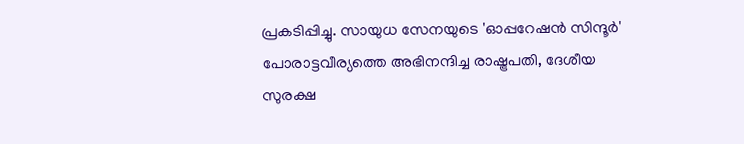പ്രകടിപ്പിച്ചു. സായുധ സേനയുടെ 'ഓപ്പറേഷൻ സിന്ദൂർ' പോരാട്ടവീര്യത്തെ അഭിനന്ദിച്ച രാഷ്ട്രപതി, ദേശീയ സുരക്ഷ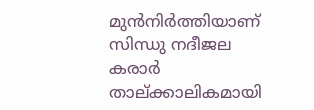മുൻനിർത്തിയാണ് സിന്ധു നദീജല കരാർ താല്ക്കാലികമായി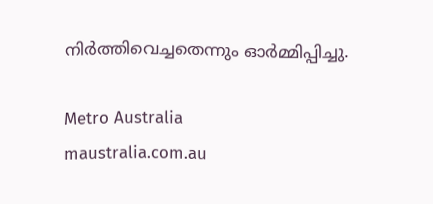നിർത്തിവെച്ചതെന്നും ഓർമ്മിപ്പിച്ചു.

Metro Australia
maustralia.com.au